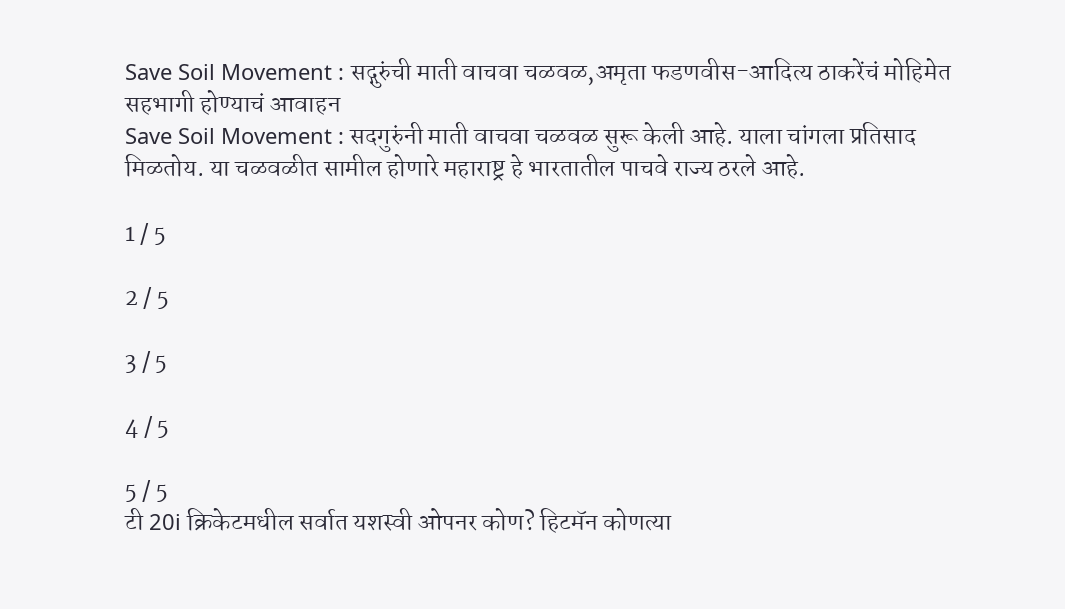Save Soil Movement : सद्गुरुंची माती वाचवा चळवळ,अमृता फडणवीस-आदित्य ठाकरेंचं मोहिमेत सहभागी होण्याचं आवाहन
Save Soil Movement : सदगुरुंनी माती वाचवा चळवळ सुरू केली आहे. याला चांगला प्रतिसाद मिळतोय. या चळवळीत सामील होणारे महाराष्ट्र हे भारतातील पाचवे राज्य ठरले आहे.

1 / 5

2 / 5

3 / 5

4 / 5

5 / 5
टी 20i क्रिकेटमधील सर्वात यशस्वी ओपनर कोण? हिटमॅन कोणत्या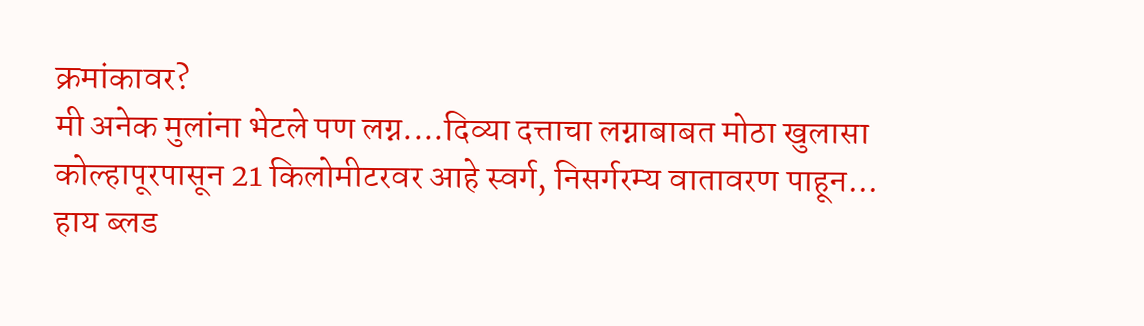क्रमांकावर?
मी अनेक मुलांना भेटले पण लग्न....दिव्या दत्ताचा लग्नाबाबत मोठा खुलासा
कोल्हापूरपासून 21 किलोमीटरवर आहे स्वर्ग, निसर्गरम्य वातावरण पाहून...
हाय ब्लड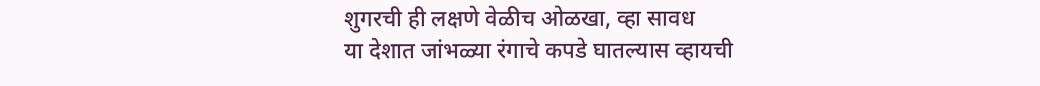शुगरची ही लक्षणे वेळीच ओळखा, व्हा सावध
या देशात जांभळ्या रंगाचे कपडे घातल्यास व्हायची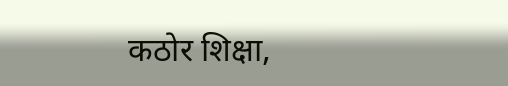कठोर शिक्षा,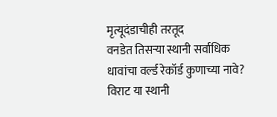मृत्यूदंडाचीही तरतूद
वनडेत तिसऱ्या स्थानी सर्वाधिक धावांचा वर्ल्ड रेकॉर्ड कुणाच्या नावे? विराट या स्थानी